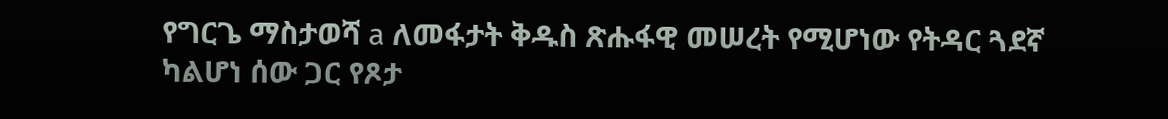የግርጌ ማስታወሻ a ለመፋታት ቅዱስ ጽሑፋዊ መሠረት የሚሆነው የትዳር ጓደኛ ካልሆነ ሰው ጋር የጾታ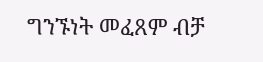ግንኙነት መፈጸም ብቻ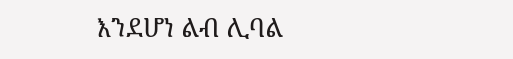እንደሆነ ልብ ሊባል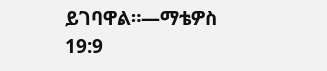ይገባዋል።—ማቴዎስ 19:9